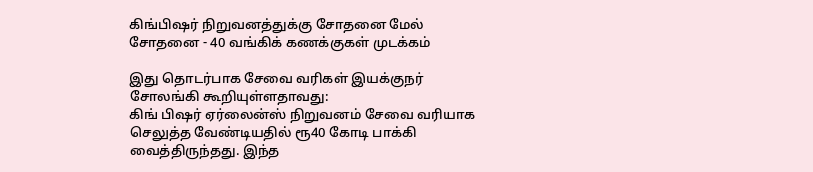கிங்பிஷர் நிறுவனத்துக்கு சோதனை மேல் சோதனை - 40 வங்கிக் கணக்குகள் முடக்கம்

இது தொடர்பாக சேவை வரிகள் இயக்குநர் சோலங்கி கூறியுள்ளதாவது:
கிங் பிஷர் ஏர்லைன்ஸ் நிறுவனம் சேவை வரியாக செலுத்த வேண்டியதில் ரூ40 கோடி பாக்கி வைத்திருந்தது. இந்த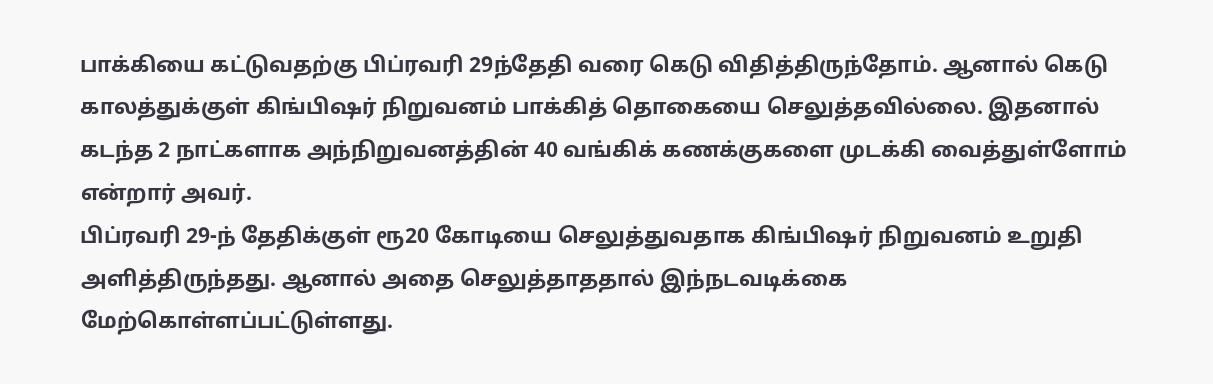பாக்கியை கட்டுவதற்கு பிப்ரவரி 29ந்தேதி வரை கெடு விதித்திருந்தோம். ஆனால் கெடு காலத்துக்குள் கிங்பிஷர் நிறுவனம் பாக்கித் தொகையை செலுத்தவில்லை. இதனால் கடந்த 2 நாட்களாக அந்நிறுவனத்தின் 40 வங்கிக் கணக்குகளை முடக்கி வைத்துள்ளோம் என்றார் அவர்.
பிப்ரவரி 29-ந் தேதிக்குள் ரூ20 கோடியை செலுத்துவதாக கிங்பிஷர் நிறுவனம் உறுதி அளித்திருந்தது. ஆனால் அதை செலுத்தாததால் இந்நடவடிக்கை மேற்கொள்ளப்பட்டுள்ளது.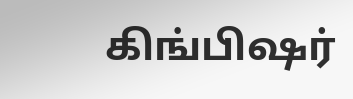கிங்பிஷர்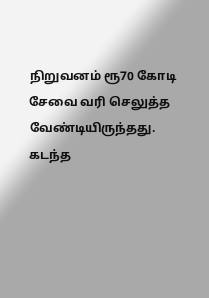நிறுவனம் ரூ70 கோடி சேவை வரி செலுத்த வேண்டியிருந்தது. கடந்த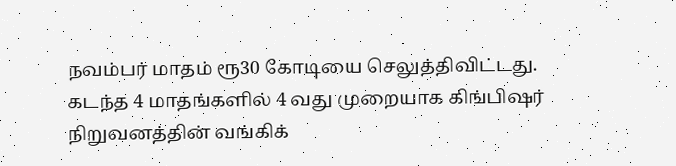நவம்பர் மாதம் ரூ30 கோடியை செலுத்திவிட்டது.
கடந்த 4 மாதங்களில் 4 வது முறையாக கிங்பிஷர் நிறுவனத்தின் வங்கிக்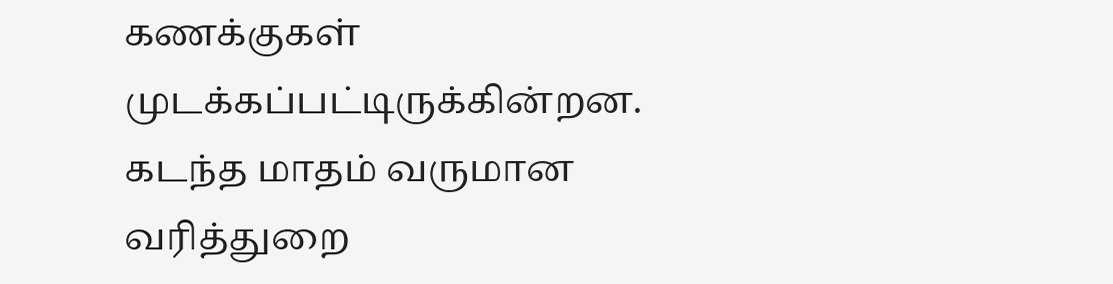கணக்குகள் முடக்கப்பட்டிருக்கின்றன. கடந்த மாதம் வருமான வரித்துறை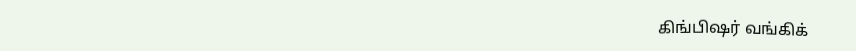கிங்பிஷர் வங்கிக்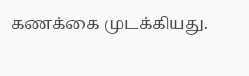கணக்கை முடக்கியது.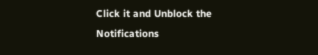Click it and Unblock the Notifications